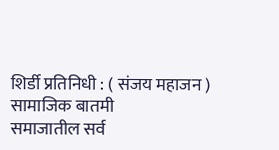शिर्डी प्रतिनिधी : ( संजय महाजन )
सामाजिक बातमी
समाजातील सर्व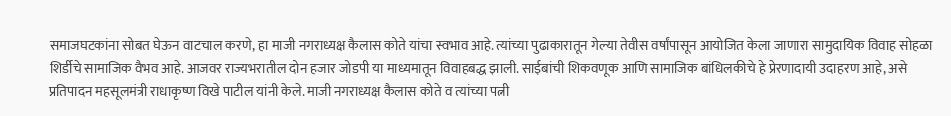समाजघटकांना सोबत घेऊन वाटचाल करणे, हा माजी नगराध्यक्ष कैलास कोते यांचा स्वभाव आहे. त्यांच्या पुढाकारातून गेल्या तेवीस वर्षांपासून आयोजित केला जाणारा सामुदायिक विवाह सोहळा शिर्डीचे सामाजिक वैभव आहे. आजवर राज्यभरातील दोन हजार जोडपी या माध्यमातून विवाहबद्ध झाली. साईबांची शिकवणूक आणि सामाजिक बांधिलकीचे हे प्रेरणादायी उदाहरण आहे, असे प्रतिपादन महसूलमंत्री राधाकृष्ण विखे पाटील यांनी केले. माजी नगराध्यक्ष कैलास कोते व त्यांच्या पत्नी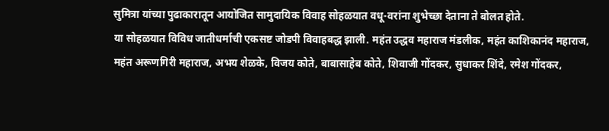सुमित्रा यांच्या पुढाकारातून आयोजित सामुदायिक विवाह सोहळयात वधू-वरांना शुभेच्छा देताना ते बोलत होते.
या सोहळयात विविध जातीधर्माची एकसष्ट जोडपी विवाहबद्ध झाली. महंत उद्धव महाराज मंडलीक, महंत काशिकानंद महाराज, महंत अरूणगिरी महाराज, अभय शेळके, विजय कोते, बाबासाहेब कोते, शिवाजी गोंदकर, सुधाकर शिंदे, रमेश गोंदकर,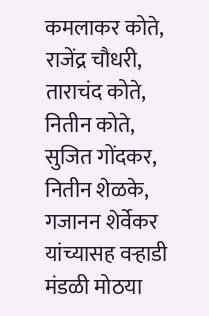कमलाकर कोते, राजेंद्र चौधरी, ताराचंद कोते, नितीन कोते, सुजित गोंदकर, नितीन शेळके, गजानन शेर्वेकर यांच्यासह वऱ्हाडी मंडळी मोठया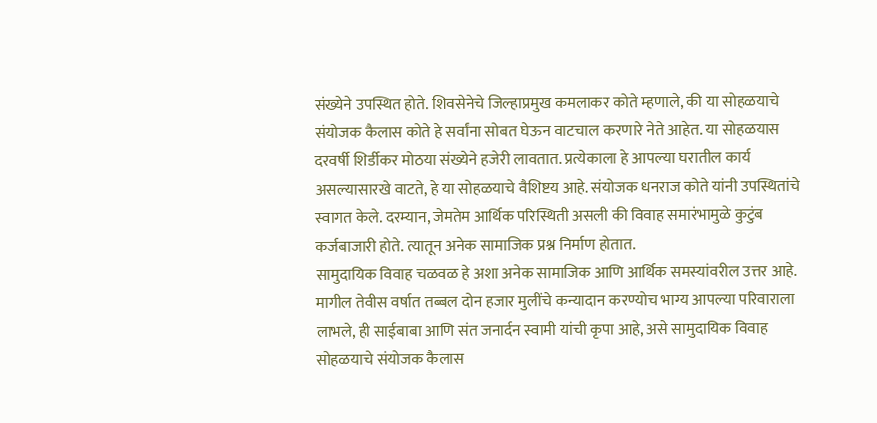संख्येने उपस्थित होते. शिवसेनेचे जिल्हाप्रमुख कमलाकर कोते म्हणाले, की या सोहळयाचे संयोजक कैलास कोते हे सर्वांना सोबत घेऊन वाटचाल करणारे नेते आहेत. या सोहळयास दरवर्षी शिर्डीकर मोठया संख्येने हजेरी लावतात. प्रत्येकाला हे आपल्या घरातील कार्य असल्यासारखे वाटते, हे या सोहळयाचे वैशिष्टय आहे. संयोजक धनराज कोते यांनी उपस्थितांचे स्वागत केले. दरम्यान, जेमतेम आर्थिक परिस्थिती असली की विवाह समारंभामुळे कुटुंब कर्जबाजारी होते. त्यातून अनेक सामाजिक प्रश्न निर्माण होतात.
सामुदायिक विवाह चळवळ हे अशा अनेक सामाजिक आणि आर्थिक समस्यांवरील उत्तर आहे. मागील तेवीस वर्षात तब्बल दोन हजार मुलींचे कन्यादान करण्योच भाग्य आपल्या परिवाराला लाभले, ही साईबाबा आणि संत जनार्दन स्वामी यांची कृपा आहे, असे सामुदायिक विवाह सोहळयाचे संयोजक कैलास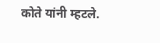कोते यांनी म्हटले.